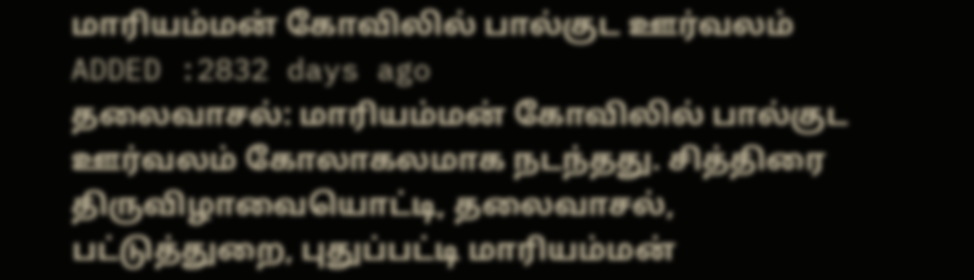மாரியம்மன் கோவிலில் பால்குட ஊர்வலம்
ADDED :2832 days ago
தலைவாசல்: மாரியம்மன் கோவிலில் பால்குட ஊர்வலம் கோலாகலமாக நடந்தது. சித்திரை திருவிழாவையொட்டி, தலைவாசல், பட்டுத்துறை, புதுப்பட்டி மாரியம்மன்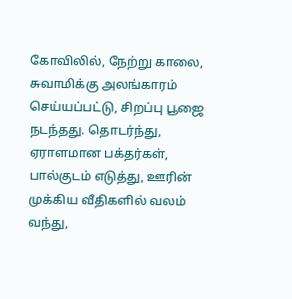கோவிலில், நேற்று காலை, சுவாமிக்கு அலங்காரம் செய்யப்பட்டு, சிறப்பு பூஜை நடந்தது. தொடர்ந்து, ஏராளமான பக்தர்கள், பால்குடம் எடுத்து, ஊரின் முக்கிய வீதிகளில் வலம் வந்து,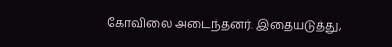கோவிலை அடைந்தனர். இதையடுத்து,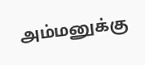அம்மனுக்கு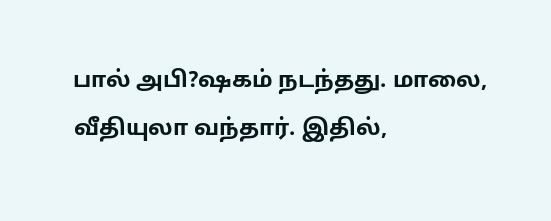பால் அபி?ஷகம் நடந்தது. மாலை, வீதியுலா வந்தார். இதில்,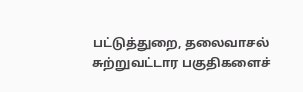பட்டுத்துறை, தலைவாசல் சுற்றுவட்டார பகுதிகளைச்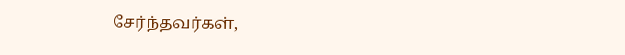சேர்ந்தவர்கள்,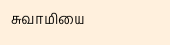சுவாமியை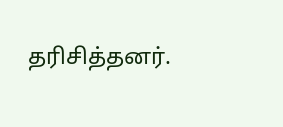தரிசித்தனர்.